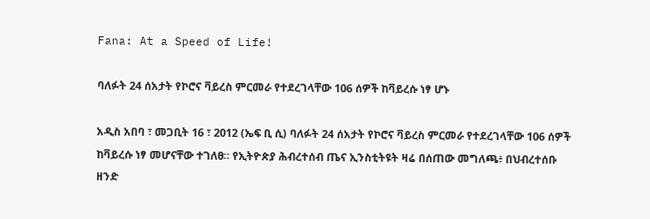Fana: At a Speed of Life!

ባለፉት 24 ሰአታት የኮሮና ቫይረስ ምርመራ የተደረገላቸው 106 ሰዎች ከቫይረሱ ነፃ ሆኑ

አዲስ አበባ ፣ መጋቢት 16 ፣ 2012 (ኤፍ ቢ ሲ) ባለፉት 24 ሰአታት የኮሮና ቫይረስ ምርመራ የተደረገላቸው 106 ሰዎች ከቫይረሱ ነፃ መሆናቸው ተገለፀ። የኢትዮጵያ ሕብረተሰብ ጤና ኢንስቲትዩት ዛሬ በሰጠው መግለጫ፥ በህብረተሰቡ ዘንድ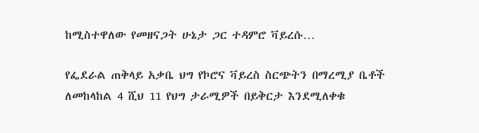ከሚስተዋለው የመዘናጋት ሁኔታ ጋር ተዳምሮ ቫይረሱ…

የፌደራል ጠቅላይ አቃቤ ህግ የኮሮና ቫይረስ ስርጭትን በማረሚያ ቤቶች ለመከላከል 4 ሺህ 11 የህግ ታራሚዎች በይቅርታ እንደሚለቀቁ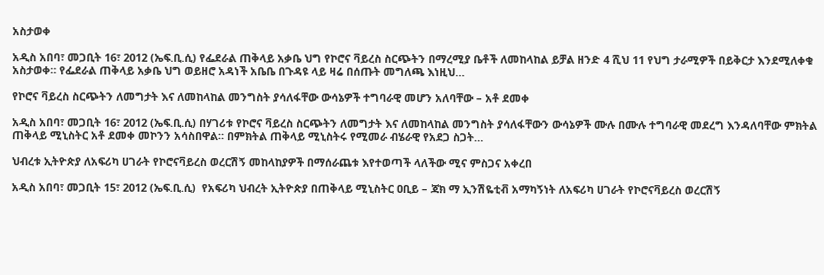አስታወቀ

አዲስ አበባ፣ መጋቢት 16፣ 2012 (ኤፍ.ቢ.ሲ) የፌደራል ጠቅላይ አቃቤ ህግ የኮሮና ቫይረስ ስርጭትን በማረሚያ ቤቶች ለመከላከል ይቻል ዘንድ 4 ሺህ 11 የህግ ታራሚዎች በይቅርታ እንደሚለቀቁ አስታወቀ። የፌደራል ጠቅላይ አቃቤ ህግ ወይዘሮ አዳነች አቤቤ በጉዳዩ ላይ ዛሬ በሰጡት መግለጫ እነዚህ…

የኮሮና ቫይረስ ስርጭትን ለመግታት እና ለመከላከል መንግስት ያሳለፋቸው ውሳኔዎች ተግባራዊ መሆን አለባቸው – አቶ ደመቀ

አዲስ አበባ፣ መጋቢት 16፣ 2012 (ኤፍ.ቢ.ሲ) በሃገሪቱ የኮሮና ቫይረስ ስርጭትን ለመግታት እና ለመከላከል መንግስት ያሳለፋቸውን ውሳኔዎች ሙሉ በሙሉ ተግባራዊ መደረግ እንዳለባቸው ምክትል ጠቅላይ ሚኒስትር አቶ ደመቀ መኮንን አሳስበዋል። በምክትል ጠቅላይ ሚኒስትሩ የሚመራ ብሄራዊ የአደጋ ስጋት…

ህብረቱ ኢትዮጵያ ለአፍሪካ ሀገራት የኮሮናቫይረስ ወረርሽኝ መከላከያዎች በማሰራጨቱ እየተወጣች ላለችው ሚና ምስጋና አቀረበ

አዲስ አበባ፣ መጋቢት 15፣ 2012 (ኤፍ.ቢ.ሲ)  የአፍሪካ ህብረት ኢትዮጵያ በጠቅላይ ሚኒስትር ዐቢይ – ጃክ ማ ኢንሽዬቲቭ አማካኝነት ለአፍሪካ ሀገራት የኮሮናቫይረስ ወረርሽኝ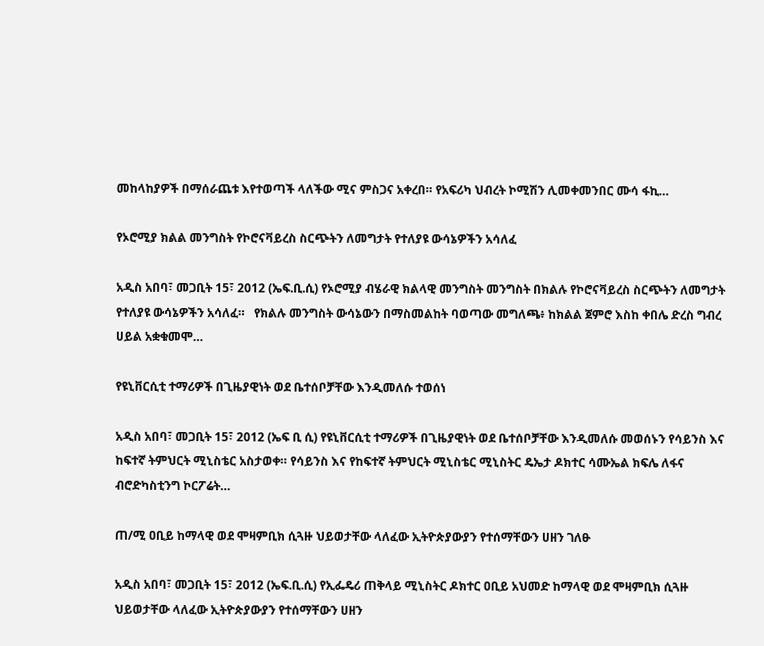መከላከያዎች በማሰራጨቱ እየተወጣች ላለችው ሚና ምስጋና አቀረበ። የአፍሪካ ህብረት ኮሚሽን ሊመቀመንበር ሙሳ ፋኪ…

የኦሮሚያ ክልል መንግስት የኮሮናቫይረስ ስርጭትን ለመግታት የተለያዩ ውሳኔዎችን አሳለፈ

አዲስ አበባ፣ መጋቢት 15፣ 2012 (ኤፍ.ቢ.ሲ) የኦሮሚያ ብሄራዊ ክልላዊ መንግስት መንግስት በክልሉ የኮሮናቫይረስ ስርጭትን ለመግታት የተለያዩ ውሳኔዎችን አሳለፈ።   የክልሉ መንግስት ውሳኔውን በማስመልከት ባወጣው መግለጫ፥ ከክልል ጀምሮ እስከ ቀበሌ ድረስ ግብረ ሀይል አቋቁመሞ…

የዩኒቨርሲቲ ተማሪዎች በጊዜያዊነት ወደ ቤተሰቦቻቸው እንዲመለሱ ተወሰነ

አዲስ አበባ፣ መጋቢት 15፣ 2012 (ኤፍ ቢ ሲ) የዩኒቨርሲቲ ተማሪዎች በጊዜያዊነት ወደ ቤተሰቦቻቸው እንዲመለሱ መወሰኑን የሳይንስ እና ከፍተኛ ትምህርት ሚኒስቴር አስታወቀ። የሳይንስ እና የከፍተኛ ትምህርት ሚኒስቴር ሚኒስትር ዴኤታ ዶክተር ሳሙኤል ክፍሌ ለፋና ብሮድካስቲንግ ኮርፖሬት…

ጠ/ሚ ዐቢይ ከማላዊ ወደ ሞዛምቢክ ሲጓዙ ህይወታቸው ላለፈው ኢትዮጵያውያን የተሰማቸውን ሀዘን ገለፁ

አዲስ አበባ፣ መጋቢት 15፣ 2012 (ኤፍ.ቢ.ሲ) የኢፌዴሪ ጠቅላይ ሚኒስትር ዶክተር ዐቢይ አህመድ ከማላዊ ወደ ሞዛምቢክ ሲጓዙ ህይወታቸው ላለፈው ኢትዮጵያውያን የተሰማቸውን ሀዘን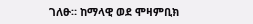ገለፁ። ከማላዊ ወደ ሞዛምቢክ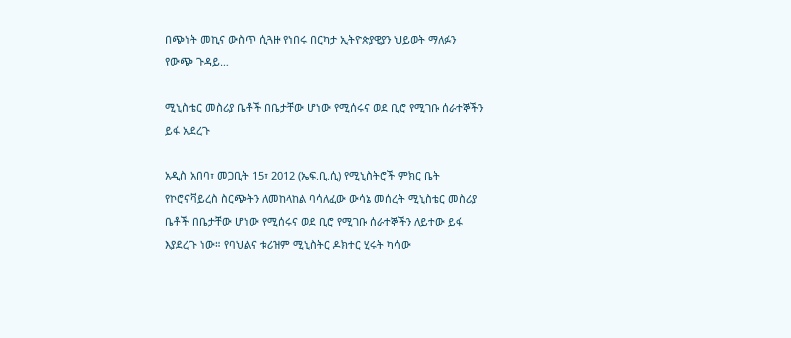በጭነት መኪና ውስጥ ሲጓዙ የነበሩ በርካታ ኢትዮጵያዊያን ህይወት ማለፉን የውጭ ጉዳይ…

ሚኒስቴር መስሪያ ቤቶች በቤታቸው ሆነው የሚሰሩና ወደ ቢሮ የሚገቡ ሰራተኞችን ይፋ አደረጉ

አዲስ አበባ፣ መጋቢት 15፣ 2012 (ኤፍ.ቢ.ሲ) የሚኒስትሮች ምክር ቤት የኮሮናቫይረስ ስርጭትን ለመከላከል ባሳለፈው ውሳኔ መሰረት ሚኒስቴር መስሪያ ቤቶች በቤታቸው ሆነው የሚሰሩና ወደ ቢሮ የሚገቡ ሰራተኞችን ለይተው ይፋ እያደረጉ ነው። የባህልና ቱሪዝም ሚኒስትር ዶክተር ሂሩት ካሳው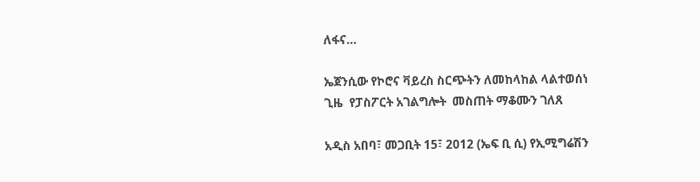ለፋና…

ኤጀንሲው የኮሮና ቫይረስ ስርጭትን ለመከላከል ላልተወሰነ ጊዜ  የፓስፖርት አገልግሎት  መስጠት ማቆሙን ገለጸ

አዲስ አበባ፣ መጋቢት 15፣ 2012 (ኤፍ ቢ ሲ) የኢሚግሬሽን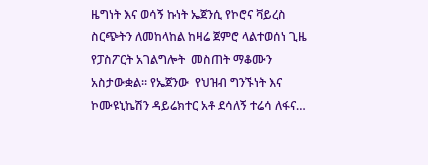ዜግነት እና ወሳኝ ኩነት ኤጀንሲ የኮሮና ቫይረስ ስርጭትን ለመከላከል ከዛሬ ጀምሮ ላልተወሰነ ጊዜ የፓስፖርት አገልግሎት  መስጠት ማቆሙን አስታውቋል። የኤጀንው  የህዝብ ግንኙነት እና ኮሙዩኒኬሽን ዳይሬክተር አቶ ደሳለኝ ተሬሳ ለፋና…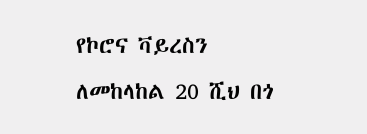የኮሮና ቫይረስን ለመከላከል 20 ሺህ በጎ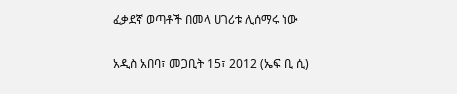ፈቃደኛ ወጣቶች በመላ ሀገሪቱ ሊሰማሩ ነው

አዲስ አበባ፣ መጋቢት 15፣ 2012 (ኤፍ ቢ ሲ)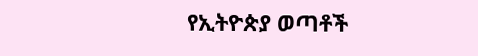የኢትዮጵያ ወጣቶች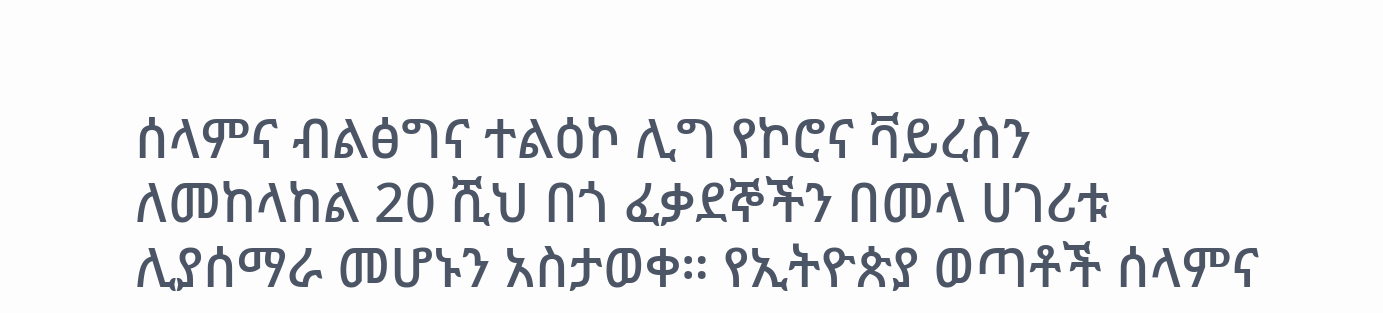ሰላምና ብልፅግና ተልዕኮ ሊግ የኮሮና ቫይረስን ለመከላከል 20 ሺህ በጎ ፈቃደኞችን በመላ ሀገሪቱ ሊያሰማራ መሆኑን አስታወቀ። የኢትዮጵያ ወጣቶች ሰላምና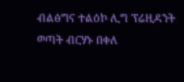ብልፅግና ተልዕኮ ሊግ ፕሬዚዳንት ወጣት ብርሃኑ በቀለ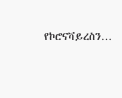የኮሮናቫይረስን…